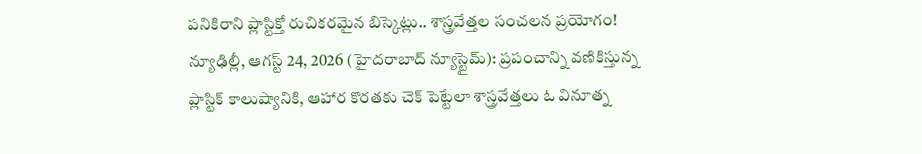పనికిరాని ప్లాస్టిక్తో రుచికరమైన బిస్కెట్లు.. శాస్త్రవేత్తల సంచలన ప్రయోగం!
న్యూఢిల్లీ, ఆగస్ట్ 24, 2026 (హైదరాబాద్ న్యూస్టైమ్): ప్రపంచాన్ని వణికిస్తున్న ప్లాస్టిక్ కాలుష్యానికి, ఆహార కొరతకు చెక్ పెట్టేలా శాస్త్రవేత్తలు ఓ వినూత్న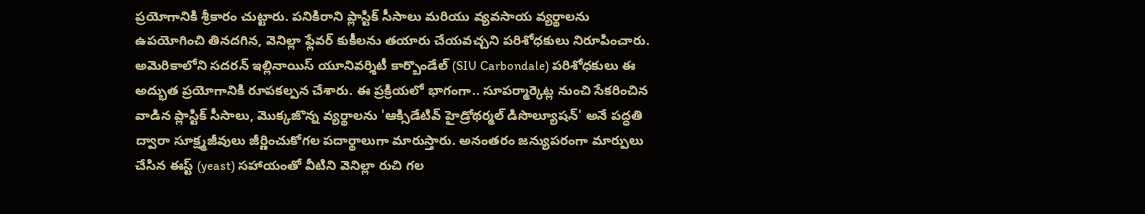ప్రయోగానికి శ్రీకారం చుట్టారు. పనికిరాని ప్లాస్టిక్ సీసాలు మరియు వ్యవసాయ వ్యర్థాలను ఉపయోగించి తినదగిన, వెనిల్లా ఫ్లేవర్ కుకీలను తయారు చేయవచ్చని పరిశోధకులు నిరూపించారు. అమెరికాలోని సదరన్ ఇల్లినాయిస్ యూనివర్శిటీ కార్బొండేల్ (SIU Carbondale) పరిశోధకులు ఈ అద్భుత ప్రయోగానికి రూపకల్పన చేశారు. ఈ ప్రక్రియలో భాగంగా.. సూపర్మార్కెట్ల నుంచి సేకరించిన వాడిన ప్లాస్టిక్ సీసాలు, మొక్కజొన్న వ్యర్థాలను 'ఆక్సిడేటివ్ హైడ్రోథర్మల్ డిసొల్యూషన్' అనే పద్ధతి ద్వారా సూక్ష్మజీవులు జీర్ణించుకోగల పదార్థాలుగా మారుస్తారు. అనంతరం జన్యుపరంగా మార్పులు చేసిన ఈస్ట్ (yeast) సహాయంతో వీటిని వెనిల్లా రుచి గల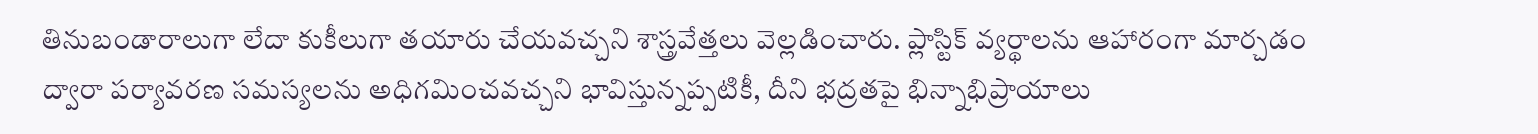తినుబండారాలుగా లేదా కుకీలుగా తయారు చేయవచ్చని శాస్త్రవేత్తలు వెల్లడించారు. ప్లాస్టిక్ వ్యర్థాలను ఆహారంగా మార్చడం ద్వారా పర్యావరణ సమస్యలను అధిగమించవచ్చని భావిస్తున్నప్పటికీ, దీని భద్రతపై భిన్నాభిప్రాయాలు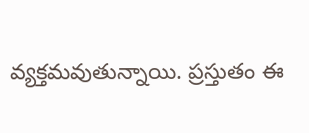వ్యక్తమవుతున్నాయి. ప్రస్తుతం ఈ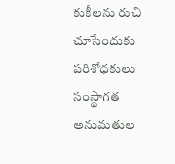కుకీలను రుచి చూసేందుకు పరిశోధకులు సంస్థాగత అనుమతుల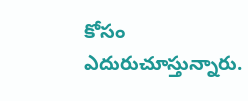కోసం ఎదురుచూస్తున్నారు.